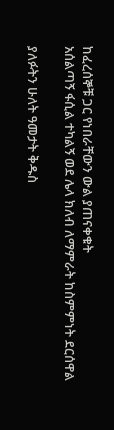ከፈረሰኞቹ ጋር የነበራቸውን ውል ያጠናቀቁት
አሰልጣኝ ፋሲል ተካልኝ ወደ ሌላ ክለብ ለማምራት ከስምምነት ደርሰዋል

ያለፉትን ሁለት ዓመታት ቅዱስ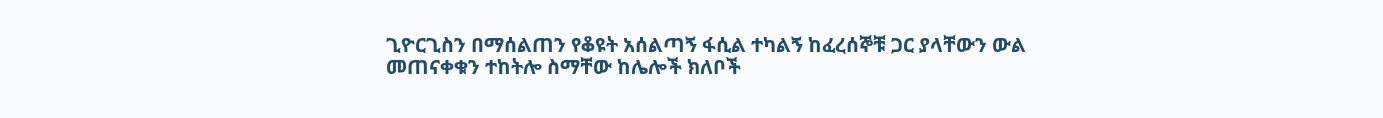ጊዮርጊስን በማሰልጠን የቆዩት አሰልጣኝ ፋሲል ተካልኝ ከፈረሰኞቹ ጋር ያላቸውን ውል መጠናቀቁን ተከትሎ ስማቸው ከሌሎች ክለቦች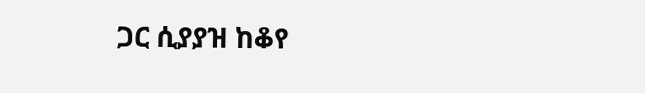ጋር ሲያያዝ ከቆየ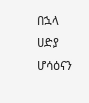በኋላ ሀድያ ሆሳዕናን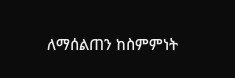ለማሰልጠን ከስምምነት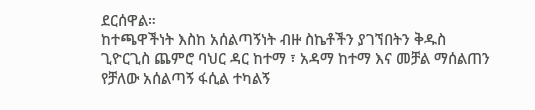ደርሰዋል።
ከተጫዋችነት እስከ አሰልጣኝነት ብዙ ስኬቶችን ያገኘበትን ቅዱስ ጊዮርጊስ ጨምሮ ባህር ዳር ከተማ ፣ አዳማ ከተማ እና መቻል ማሰልጠን የቻለው አሰልጣኝ ፋሲል ተካልኝ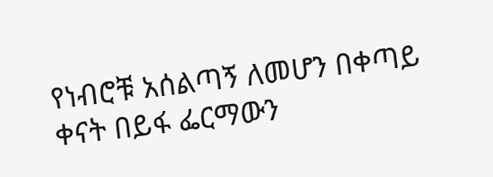የነብሮቹ አሰልጣኝ ለመሆን በቀጣይ ቀናት በይፋ ፌርማውን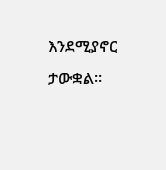እንደሚያኖር ታውቋል።